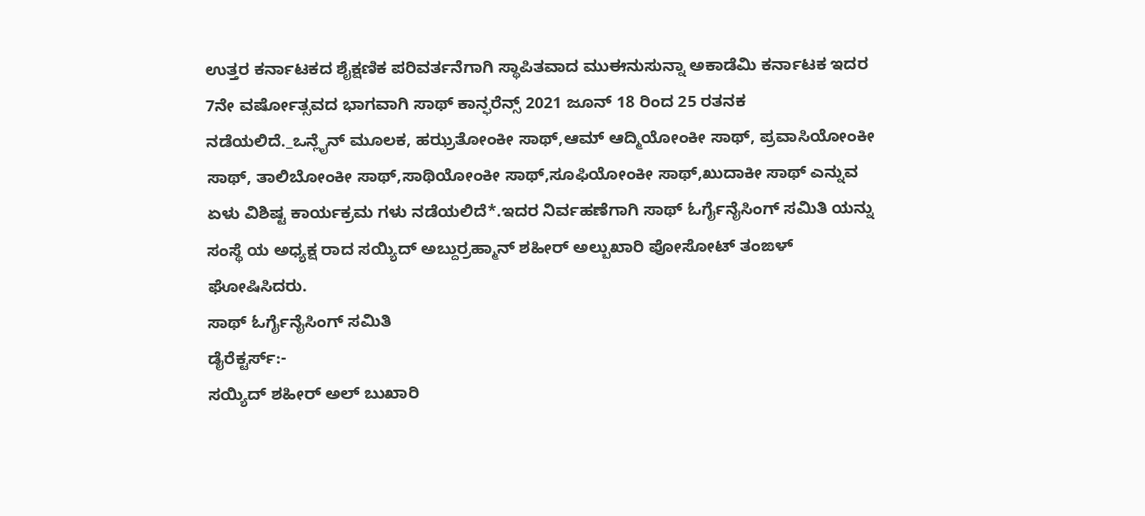ಉತ್ತರ ಕರ್ನಾಟಕದ ಶೈಕ್ಷಣಿಕ ಪರಿವರ್ತನೆಗಾಗಿ ಸ್ಥಾಪಿತವಾದ ಮುಈನುಸುನ್ನಾ ಅಕಾಡೆಮಿ ಕರ್ನಾಟಕ ಇದರ 7ನೇ ವರ್ಷೋತ್ಸವದ ಭಾಗವಾಗಿ ಸಾಥ್ ಕಾನ್ಫರೆನ್ಸ್ 2021 ಜೂನ್ 18 ರಿಂದ 25 ರತನಕ ನಡೆಯಲಿದೆ._ಒನ್ಲೈನ್ ಮೂಲಕ, ಹಝ್ರತೋಂಕೀ ಸಾಥ್,ಆಮ್ ಆದ್ಮಿಯೋಂಕೀ ಸಾಥ್, ಪ್ರವಾಸಿಯೋಂಕೀ ಸಾಥ್, ತಾಲಿಬೋಂಕೀ ಸಾಥ್,ಸಾಥಿಯೋಂಕೀ ಸಾಥ್,ಸೂಫಿಯೋಂಕೀ ಸಾಥ್,ಖುದಾಕೀ ಸಾಥ್ ಎನ್ನುವ ಏಳು ವಿಶಿಷ್ಟ ಕಾರ್ಯಕ್ರಮ ಗಳು ನಡೆಯಲಿದೆ*.ಇದರ ನಿರ್ವಹಣೆಗಾಗಿ ಸಾಥ್ ಓರ್ಗೈನೈಸಿಂಗ್ ಸಮಿತಿ ಯನ್ನು ಸಂಸ್ಥೆ ಯ ಅಧ್ಯಕ್ಷ ರಾದ ಸಯ್ಯಿದ್ ಅಬ್ದುರ್ರಹ್ಮಾನ್ ಶಹೀರ್ ಅಲ್ಬುಖಾರಿ ಪೋಸೋಟ್ ತಂಙಳ್ ಘೋಷಿಸಿದರು.
ಸಾಥ್ ಓರ್ಗೈನೈಸಿಂಗ್ ಸಮಿತಿ
ಡೈರೆಕ್ಟರ್ಸ್:-
ಸಯ್ಯಿದ್ ಶಹೀರ್ ಅಲ್ ಬುಖಾರಿ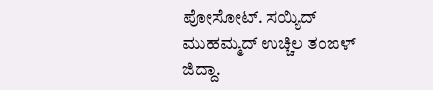ಪೋಸೋಟ್. ಸಯ್ಯಿದ್ ಮುಹಮ್ಮದ್ ಉಚ್ಚಿಲ ತಂಙಳ್ ಜಿದ್ದಾ.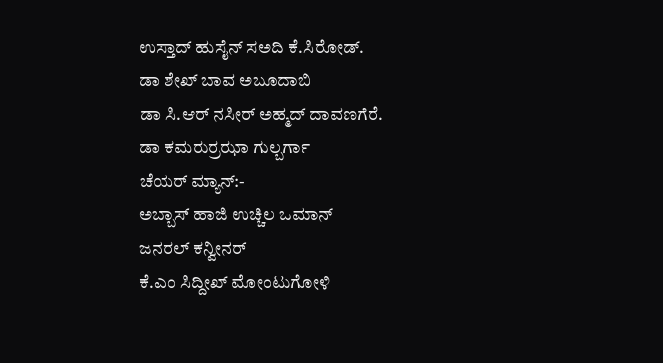ಉಸ್ತಾದ್ ಹುಸೈನ್ ಸಅದಿ ಕೆ.ಸಿರೋಡ್.
ಡಾ ಶೇಖ್ ಬಾವ ಅಬೂದಾಬಿ
ಡಾ ಸಿ.ಆರ್ ನಸೀರ್ ಅಹ್ಮದ್ ದಾವಣಗೆರೆ.
ಡಾ ಕಮರುರ್ರಝಾ ಗುಲ್ಬರ್ಗಾ
ಚೆಯರ್ ಮ್ಯಾನ್:-
ಅಬ್ಬಾಸ್ ಹಾಜಿ ಉಚ್ಚಿಲ ಒಮಾನ್
ಜನರಲ್ ಕನ್ವೀನರ್
ಕೆ.ಎಂ ಸಿದ್ದೀಖ್ ಮೋಂಟುಗೋಳಿ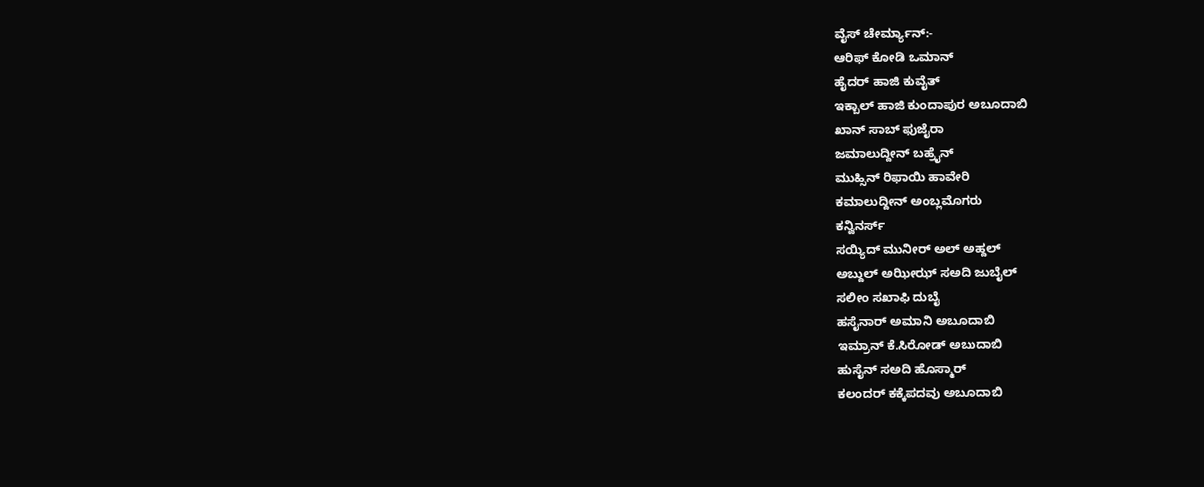ವೈಸ್ ಚೇರ್ಮ್ಯಾನ್:-
ಆರಿಫ್ ಕೋಡಿ ಒಮಾನ್
ಹೈದರ್ ಹಾಜಿ ಕುವೈತ್
ಇಕ್ಬಾಲ್ ಹಾಜಿ ಕುಂದಾಪುರ ಅಬೂದಾಬಿ
ಖಾನ್ ಸಾಬ್ ಫುಜೈರಾ
ಜಮಾಲುದ್ದೀನ್ ಬಹ್ರೈನ್
ಮುಹ್ಸಿನ್ ರಿಫಾಯಿ ಹಾವೇರಿ
ಕಮಾಲುದ್ದೀನ್ ಅಂಬ್ಲಮೊಗರು
ಕನ್ವಿನರ್ಸ್
ಸಯ್ಯಿದ್ ಮುನೀರ್ ಅಲ್ ಅಹ್ದಲ್
ಅಬ್ದುಲ್ ಅಝೀಝ್ ಸಅದಿ ಜುಬೈಲ್
ಸಲೀಂ ಸಖಾಫಿ ದುಬೈ
ಹಸೈನಾರ್ ಅಮಾನಿ ಅಬೂದಾಬಿ
ಇಮ್ರಾನ್ ಕೆ.ಸಿರೋಡ್ ಅಬುದಾಬಿ
ಹುಸೈನ್ ಸಅದಿ ಹೊಸ್ಮಾರ್
ಕಲಂದರ್ ಕಕ್ಕೆಪದವು ಅಬೂದಾಬಿ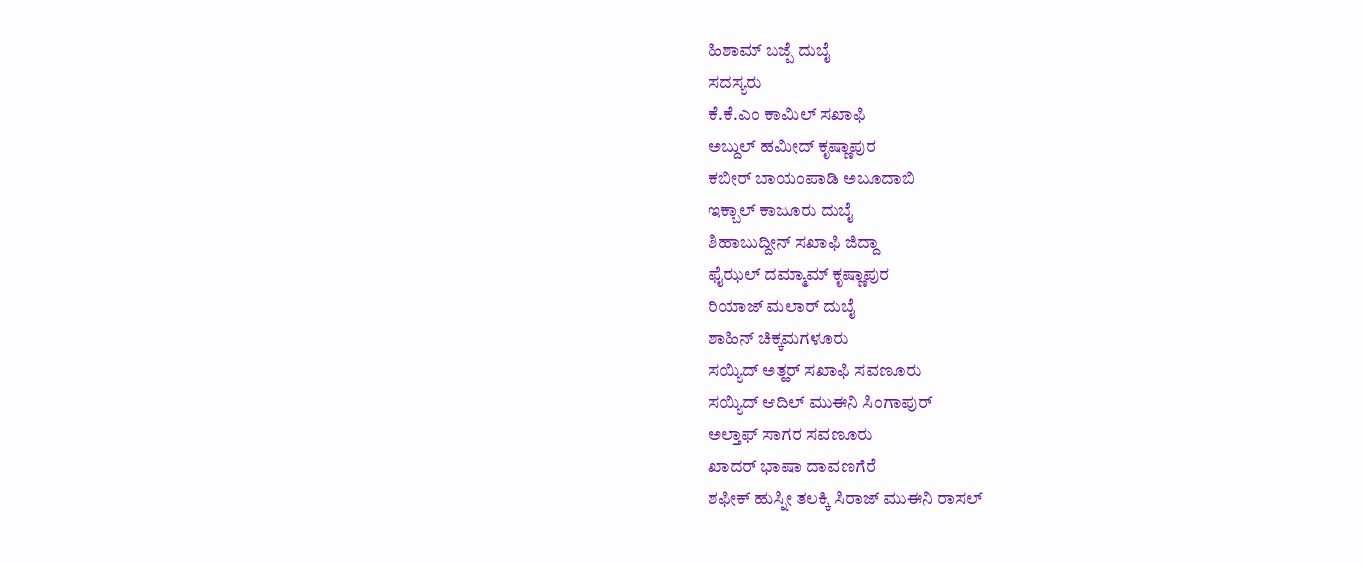ಹಿಶಾಮ್ ಬಜ್ಪೆ ದುಬೈ
ಸದಸ್ಯರು
ಕೆ.ಕೆ.ಎಂ ಕಾಮಿಲ್ ಸಖಾಫಿ
ಅಬ್ದುಲ್ ಹಮೀದ್ ಕೃಷ್ಣಾಪುರ
ಕಬೀರ್ ಬಾಯಂಪಾಡಿ ಅಬೂದಾಬಿ
ಇಕ್ಬಾಲ್ ಕಾಜೂರು ದುಬೈ
ಶಿಹಾಬುದ್ದೀನ್ ಸಖಾಫಿ ಜಿದ್ದಾ
ಫೈಝಲ್ ದಮ್ಮಾಮ್ ಕೃಷ್ಣಾಪುರ
ರಿಯಾಜ್ ಮಲಾರ್ ದುಬೈ
ಶಾಹಿನ್ ಚಿಕ್ಕಮಗಳೂರು
ಸಯ್ಯಿದ್ ಅತ್ಹರ್ ಸಖಾಫಿ ಸವಣೂರು
ಸಯ್ಯಿದ್ ಆದಿಲ್ ಮುಈನಿ ಸಿಂಗಾಪುರ್
ಅಲ್ತಾಫ್ ಸಾಗರ ಸವಣೂರು
ಖಾದರ್ ಭಾಷಾ ದಾವಣಗೆರೆ
ಶಫೀಕ್ ಹುಸ್ನೀ ತಲಕ್ಕಿ ಸಿರಾಜ್ ಮುಈನಿ ರಾಸಲ್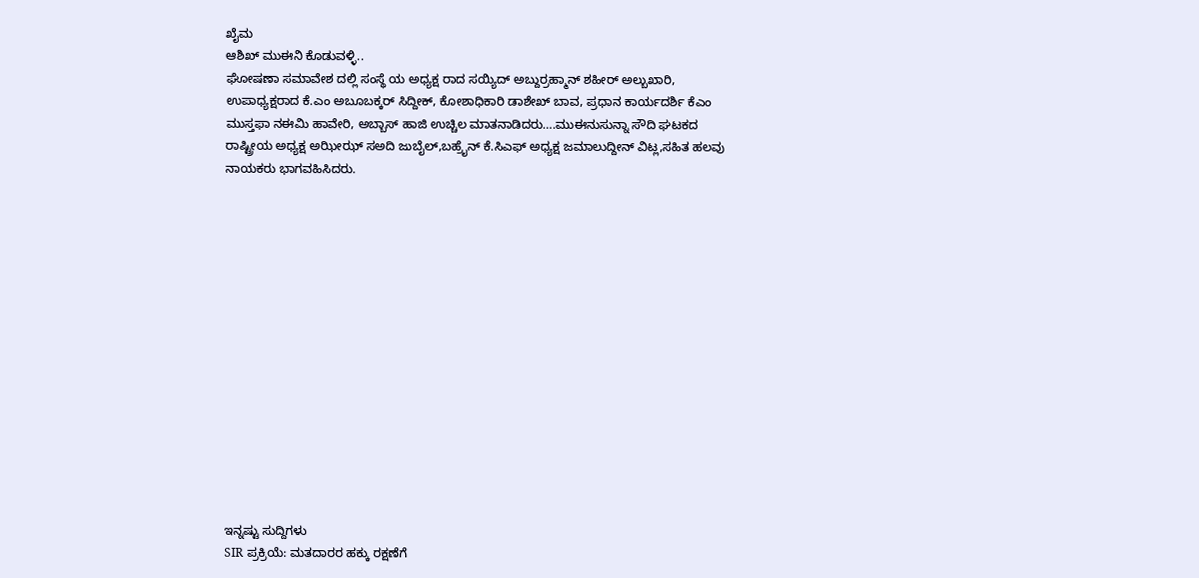ಖೈಮ
ಆಶಿಖ್ ಮುಈನಿ ಕೊಡುವಳ್ಳಿ..
ಘೋಷಣಾ ಸಮಾವೇಶ ದಲ್ಲಿ ಸಂಸ್ಥೆ ಯ ಅಧ್ಯಕ್ಷ ರಾದ ಸಯ್ಯಿದ್ ಅಬ್ದುರ್ರಹ್ಮಾನ್ ಶಹೀರ್ ಅಲ್ಬುಖಾರಿ, ಉಪಾಧ್ಯಕ್ಷರಾದ ಕೆ.ಎಂ ಅಬೂಬಕ್ಕರ್ ಸಿದ್ದೀಕ್, ಕೋಶಾಧಿಕಾರಿ ಡಾಶೇಖ್ ಬಾವ, ಪ್ರಧಾನ ಕಾರ್ಯದರ್ಶಿ ಕೆಎಂ ಮುಸ್ತಫಾ ನಈಮಿ ಹಾವೇರಿ, ಅಬ್ಬಾಸ್ ಹಾಜಿ ಉಚ್ಚಿಲ ಮಾತನಾಡಿದರು….ಮುಈನುಸುನ್ನಾ ಸೌದಿ ಘಟಕದ ರಾಷ್ಟ್ರೀಯ ಅಧ್ಯಕ್ಷ ಅಝೀಝ್ ಸಅದಿ ಜುಬೈಲ್,ಬಹ್ರೈನ್ ಕೆ.ಸಿಎಫ್ ಅಧ್ಯಕ್ಷ ಜಮಾಲುದ್ದೀನ್ ವಿಟ್ಲ,ಸಹಿತ ಹಲವು ನಾಯಕರು ಭಾಗವಹಿಸಿದರು.















ಇನ್ನಷ್ಟು ಸುದ್ದಿಗಳು
SIR ಪ್ರಕ್ರಿಯೆ: ಮತದಾರರ ಹಕ್ಕು ರಕ್ಷಣೆಗೆ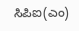ಸಿಪಿಐ(ಎಂ)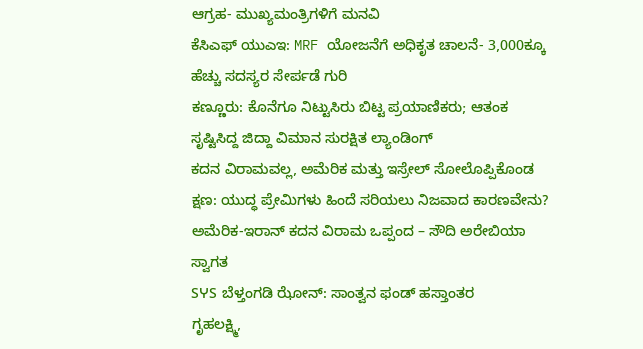ಆಗ್ರಹ- ಮುಖ್ಯಮಂತ್ರಿಗಳಿಗೆ ಮನವಿ
ಕೆಸಿಎಫ್ ಯುಎಇ: MRF ಯೋಜನೆಗೆ ಅಧಿಕೃತ ಚಾಲನೆ- 3,000ಕ್ಕೂ ಹೆಚ್ಚು ಸದಸ್ಯರ ಸೇರ್ಪಡೆ ಗುರಿ
ಕಣ್ಣೂರು: ಕೊನೆಗೂ ನಿಟ್ಟುಸಿರು ಬಿಟ್ಟ ಪ್ರಯಾಣಿಕರು; ಆತಂಕ ಸೃಷ್ಟಿಸಿದ್ದ ಜಿದ್ದಾ ವಿಮಾನ ಸುರಕ್ಷಿತ ಲ್ಯಾಂಡಿಂಗ್
ಕದನ ವಿರಾಮವಲ್ಲ, ಅಮೆರಿಕ ಮತ್ತು ಇಸ್ರೇಲ್ ಸೋಲೊಪ್ಪಿಕೊಂಡ ಕ್ಷಣ: ಯುದ್ಧ ಪ್ರೇಮಿಗಳು ಹಿಂದೆ ಸರಿಯಲು ನಿಜವಾದ ಕಾರಣವೇನು?
ಅಮೆರಿಕ-ಇರಾನ್ ಕದನ ವಿರಾಮ ಒಪ್ಪಂದ – ಸೌದಿ ಅರೇಬಿಯಾ ಸ್ವಾಗತ
SჄS ಬೆಳ್ತಂಗಡಿ ಝೋನ್: ಸಾಂತ್ವನ ಫಂಡ್ ಹಸ್ತಾಂತರ
ಗೃಹಲಕ್ಷ್ಮಿ,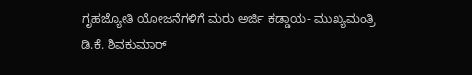ಗೃಹಜ್ಯೋತಿ ಯೋಜನೆಗಳಿಗೆ ಮರು ಅರ್ಜಿ ಕಡ್ಡಾಯ- ಮುಖ್ಯಮಂತ್ರಿ ಡಿ.ಕೆ. ಶಿವಕುಮಾರ್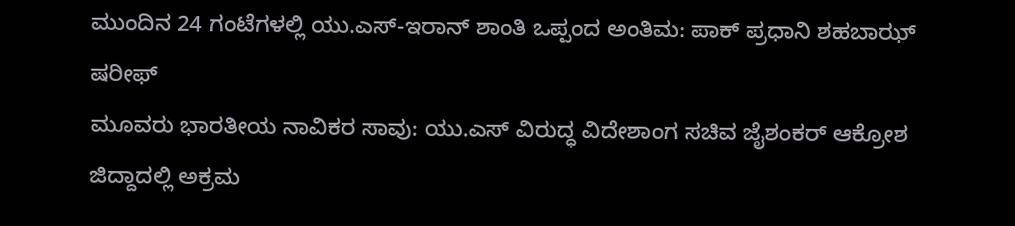ಮುಂದಿನ 24 ಗಂಟೆಗಳಲ್ಲಿ ಯು.ಎಸ್-ಇರಾನ್ ಶಾಂತಿ ಒಪ್ಪಂದ ಅಂತಿಮ: ಪಾಕ್ ಪ್ರಧಾನಿ ಶಹಬಾಝ್ ಷರೀಫ್
ಮೂವರು ಭಾರತೀಯ ನಾವಿಕರ ಸಾವು: ಯು.ಎಸ್ ವಿರುದ್ಧ ವಿದೇಶಾಂಗ ಸಚಿವ ಜೈಶಂಕರ್ ಆಕ್ರೋಶ
ಜಿದ್ದಾದಲ್ಲಿ ಅಕ್ರಮ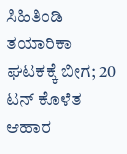ಸಿಹಿತಿಂಡಿ ತಯಾರಿಕಾ ಘಟಕಕ್ಕೆ ಬೀಗ; 20 ಟನ್ ಕೊಳೆತ ಆಹಾರ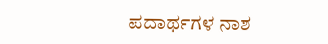ಪದಾರ್ಥಗಳ ನಾಶ